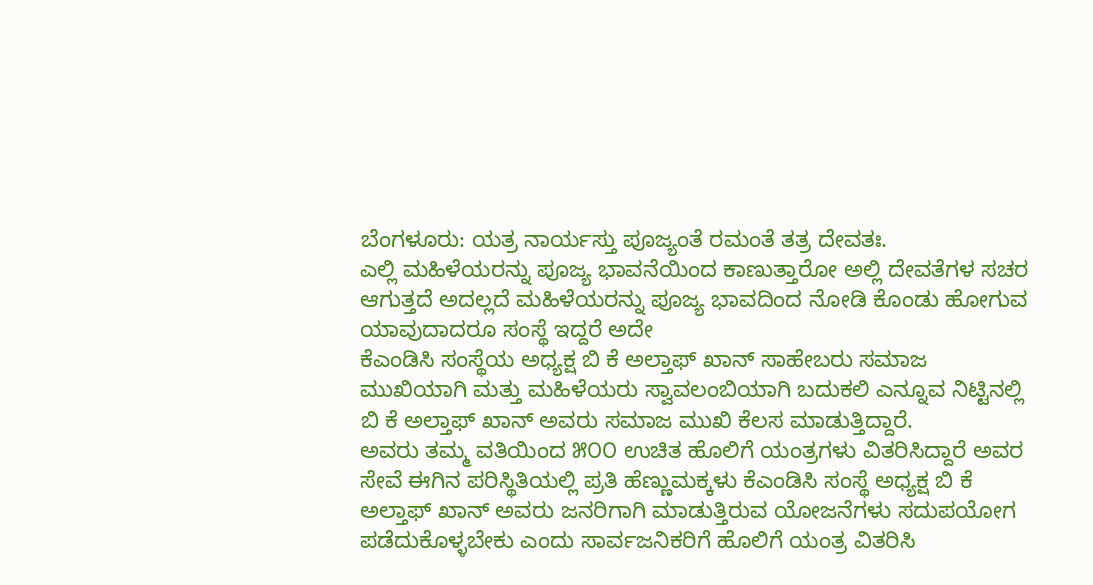ಬೆಂಗಳೂರು: ಯತ್ರ ನಾರ್ಯಸ್ತು ಪೂಜ್ಯಂತೆ ರಮಂತೆ ತತ್ರ ದೇವತಃ.
ಎಲ್ಲಿ ಮಹಿಳೆಯರನ್ನು ಪೂಜ್ಯ ಭಾವನೆಯಿಂದ ಕಾಣುತ್ತಾರೋ ಅಲ್ಲಿ ದೇವತೆಗಳ ಸಚರ ಆಗುತ್ತದೆ ಅದಲ್ಲದೆ ಮಹಿಳೆಯರನ್ನು ಪೂಜ್ಯ ಭಾವದಿಂದ ನೋಡಿ ಕೊಂಡು ಹೋಗುವ ಯಾವುದಾದರೂ ಸಂಸ್ಥೆ ಇದ್ದರೆ ಅದೇ
ಕೆಎಂಡಿಸಿ ಸಂಸ್ಥೆಯ ಅಧ್ಯಕ್ಷ ಬಿ ಕೆ ಅಲ್ತಾಫ್ ಖಾನ್ ಸಾಹೇಬರು ಸಮಾಜ ಮುಖಿಯಾಗಿ ಮತ್ತು ಮಹಿಳೆಯರು ಸ್ವಾವಲಂಬಿಯಾಗಿ ಬದುಕಲಿ ಎನ್ನೂವ ನಿಟ್ಟಿನಲ್ಲಿ ಬಿ ಕೆ ಅಲ್ತಾಫ್ ಖಾನ್ ಅವರು ಸಮಾಜ ಮುಖಿ ಕೆಲಸ ಮಾಡುತ್ತಿದ್ದಾರೆ.
ಅವರು ತಮ್ಮ ವತಿಯಿಂದ ೫೦೦ ಉಚಿತ ಹೊಲಿಗೆ ಯಂತ್ರಗಳು ವಿತರಿಸಿದ್ದಾರೆ ಅವರ ಸೇವೆ ಈಗಿನ ಪರಿಸ್ಥಿತಿಯಲ್ಲಿ ಪ್ರತಿ ಹೆಣ್ಣುಮಕ್ಕಳು ಕೆಎಂಡಿಸಿ ಸಂಸ್ಥೆ ಅಧ್ಯಕ್ಷ ಬಿ ಕೆ ಅಲ್ತಾಫ್ ಖಾನ್ ಅವರು ಜನರಿಗಾಗಿ ಮಾಡುತ್ತಿರುವ ಯೋಜನೆಗಳು ಸದುಪಯೋಗ ಪಡೆದುಕೊಳ್ಳಬೇಕು ಎಂದು ಸಾರ್ವಜನಿಕರಿಗೆ ಹೊಲಿಗೆ ಯಂತ್ರ ವಿತರಿಸಿ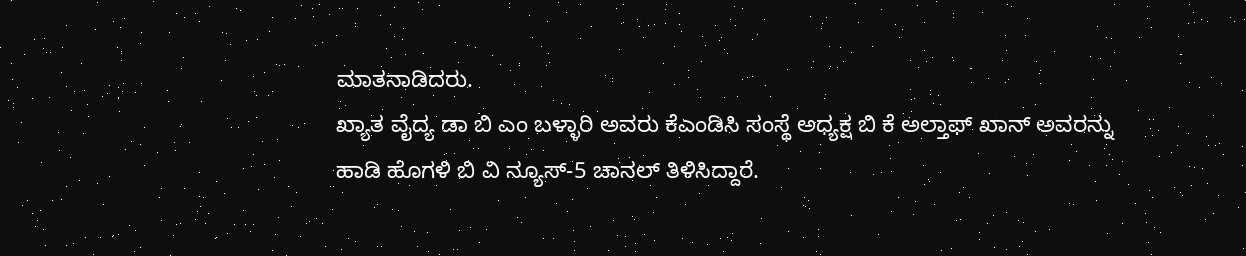ಮಾತನಾಡಿದರು.
ಖ್ಯಾತ ವೈದ್ಯ ಡಾ ಬಿ ಎಂ ಬಳ್ಳಾರಿ ಅವರು ಕೆಎಂಡಿಸಿ ಸಂಸ್ಥೆ ಅಧ್ಯಕ್ಷ ಬಿ ಕೆ ಅಲ್ತಾಫ್ ಖಾನ್ ಅವರನ್ನು ಹಾಡಿ ಹೊಗಳಿ ಬಿ ವಿ ನ್ಯೂಸ್-5 ಚಾನಲ್ ತಿಳಿಸಿದ್ದಾರೆ.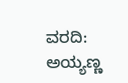ವರದಿ: ಅಯ್ಯಣ್ಣ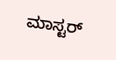ಮಾಸ್ಟರ್